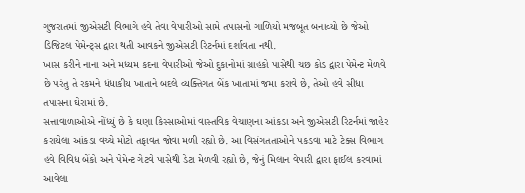ગુજરાતમાં જીએસટી વિભાગે હવે તેવા વેપારીઓ સામે તપાસનો ગાળિયો મજબૂત બનાવ્યો છે જેઓ ડિજિટલ પેમેન્ટ્સ દ્વારા થતી આવકને જીએસટી રિટર્નમાં દર્શાવતા નથી.
ખાસ કરીને નાના અને મધ્યમ કદના વેપારીઓ જેઓ દુકાનોમાં ગ્રાહકો પાસેથી ચછ કોડ દ્વારા પેમેન્ટ મેળવે છે પરંતુ તે રકમને ધંધાકીય ખાતાને બદલે વ્યક્તિગત બેંક ખાતામાં જમા કરાવે છે, તેઓ હવે સીધા તપાસના ઘેરામાં છે.
સત્તાવાળાઓએ નોંધ્યું છે કે ઘણા કિસ્સાઓમાં વાસ્તવિક વેચાણના આંકડા અને જીએસટી રિટર્નમાં જાહેર કરાયેલા આંકડા વચ્ચે મોટો તફાવત જોવા મળી રહ્યો છે. આ વિસંગતતાઓને પકડવા માટે ટેક્સ વિભાગ હવે વિવિધ બેંકો અને પેમેન્ટ ગેટવે પાસેથી ડેટા મેળવી રહ્યો છે, જેનું મિલાન વેપારી દ્વારા ફાઈલ કરવામાં આવેલા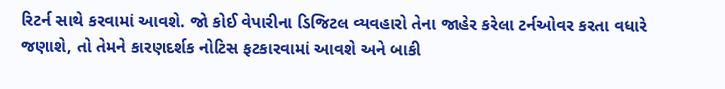રિટર્ન સાથે કરવામાં આવશે. જો કોઈ વેપારીના ડિજિટલ વ્યવહારો તેના જાહેર કરેલા ટર્નઓવર કરતા વધારે જણાશે, તો તેમને કારણદર્શક નોટિસ ફટકારવામાં આવશે અને બાકી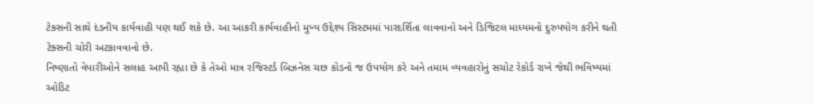ટેક્સની સાથે દંડનીય કાર્યવાહી પણ થઈ શકે છે. આ આકરી કાર્યવાહીનો મુખ્ય ઉદ્દેશ્ય સિસ્ટમમાં પારદર્શિતા લાવવાનો અને ડિજિટલ માધ્યમનો દુરુપયોગ કરીને થતી ટેક્સની ચોરી અટકાવવાનો છે.
નિષ્ણાતો વેપારીઓને સલાહ આપી રહ્યા છે કે તેઓ માત્ર રજિસ્ટર્ડ બિઝનેસ ચછ કોડનો જ ઉપયોગ કરે અને તમામ વ્યવહારોનું સચોટ રેકોર્ડ રાખે જેથી ભવિષ્યમાં ઓડિટ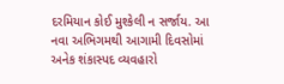દરમિયાન કોઈ મુશ્કેલી ન સર્જાય. આ નવા અભિગમથી આગામી દિવસોમાં અનેક શંકાસ્પદ વ્યવહારો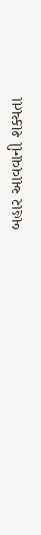બહાર આવવાની શક્યતા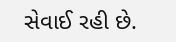સેવાઈ રહી છે.